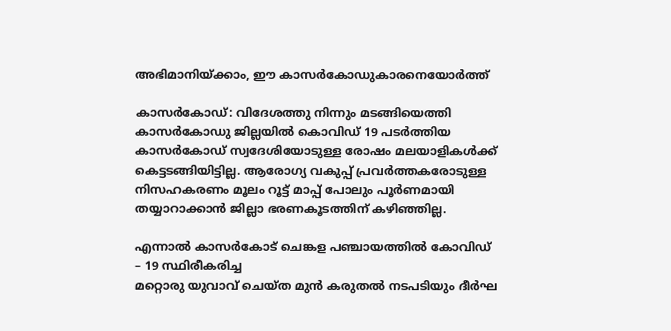അഭിമാനിയ്ക്കാം, ഈ കാസര്‍കോഡുകാരനെയോര്‍ത്ത്

കാസര്‍കോഡ്: വിദേശത്തു നിന്നും മടങ്ങിയെത്തി കാസര്‍കോഡു ജില്ലയില്‍ കൊവിഡ് 19 പടര്‍ത്തിയ കാസര്‍കോഡ് സ്വദേശിയോടുള്ള രോഷം മലയാളികള്‍ക്ക് കെട്ടടങ്ങിയിട്ടില്ല. ആരോഗ്യ വകുപ്പ് പ്രവര്‍ത്തകരോടുള്ള നിസഹകരണം മൂലം റൂട്ട് മാപ്പ് പോലും പൂര്‍ണമായി തയ്യാറാക്കാന്‍ ജില്ലാ ഭരണകൂടത്തിന് കഴിഞ്ഞില്ല.

എന്നാല്‍ കാസര്‍കോട് ചെങ്കള പഞ്ചായത്തില്‍ കോവിഡ് – 19 സ്ഥിരീകരിച്ച
മറ്റൊരു യുവാവ് ചെയ്ത മുന്‍ കരുതല്‍ നടപടിയും ദീര്‍ഘ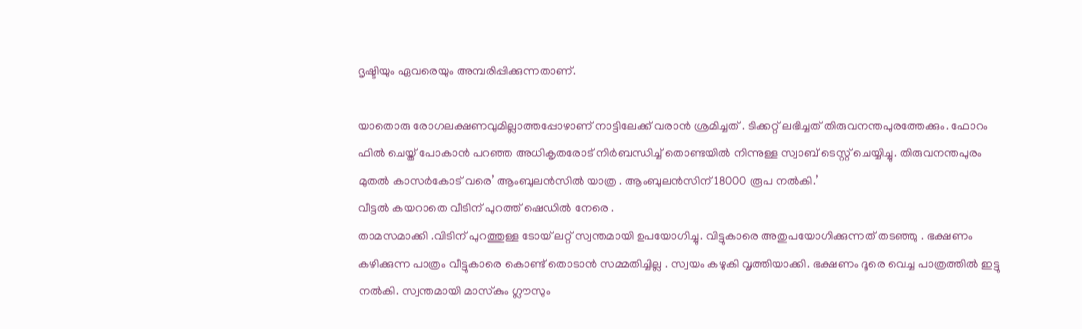ദൃഷ്ടിയും ഏവരെയും അമ്പരിപ്പിക്കുന്നതാണ്.

യാതൊരു രോഗലക്ഷണവുമില്ലാത്തപ്പോഴാണ് നാട്ടിലേക്ക് വരാന്‍ ശ്രമിച്ചത് . ടിക്കറ്റ് ലഭിച്ചത് തിരുവനന്തപുരത്തേക്കും. ഫോറം ഫില്‍ ചെയ്ത് പോകാന്‍ പറഞ്ഞ അധികൃതരോട് നിര്‍ബന്ധിച്ച് തൊണ്ടയില്‍ നിന്നുള്ള സ്വാബ് ടെസ്റ്റ് ചെയ്യിച്ചു. തിരുവനന്തപുരം മുതല്‍ കാസര്‍കോട് വരെ’ ആംബുലന്‍സില്‍ യാത്ര . ആംബുലന്‍സിന്18000 രൂപ നല്‍കി.’
വീട്ടല്‍ കയറാതെ വീടിന് പുറത്ത് ഷെഡില്‍ നേരെ .
താമസമാക്കി .വിടിന് പുറത്തുള്ള ടോയ് ലറ്റ് സ്വന്തമായി ഉപയോഗിച്ചു. വിട്ടുകാരെ അതുപയോഗിക്കുന്നത് തടഞ്ഞു . ഭക്ഷണം കഴിക്കുന്ന പാത്രം വീട്ടുകാരെ കൊണ്ട് തൊടാന്‍ സമ്മതിച്ചില്ല . സ്വയം കഴുകി വൃത്തിയാക്കി. ഭക്ഷണം ദൂരെ വെച്ച പാത്രത്തില്‍ ഇട്ടു നല്‍കി. സ്വന്തമായി മാസ്‌കും ഗ്ലൗസും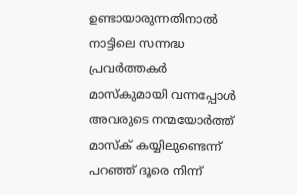ഉണ്ടായാരുന്നതിനാല്‍ നാട്ടിലെ സന്നദ്ധ പ്രവര്‍ത്തകര്‍ മാസ്‌കുമായി വന്നപ്പോള്‍ അവരുടെ നന്മയോര്‍ത്ത് മാസ്‌ക് കയ്യിലുണ്ടെന്ന് പറഞ്ഞ് ദൂരെ നിന്ന്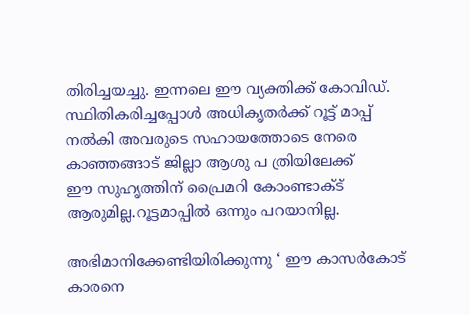തിരിച്ചയച്ചു. ഇന്നലെ ഈ വ്യക്തിക്ക് കോവിഡ്. സ്ഥിതികരിച്ചപ്പോള്‍ അധികൃതര്‍ക്ക് റൂട്ട് മാപ്പ് നല്‍കി അവരുടെ സഹായത്തോടെ നേരെ കാഞ്ഞങ്ങാട് ജില്ലാ ആശു പ ത്രിയിലേക്ക്
ഈ സുഹൃത്തിന് പ്രൈമറി കോംണ്ടാക്ട് ആരുമില്ല.റൂട്ടമാപ്പില്‍ ഒന്നും പറയാനില്ല.

അഭിമാനിക്കേണ്ടിയിരിക്കുന്നു ‘ ഈ കാസര്‍കോട് കാരനെ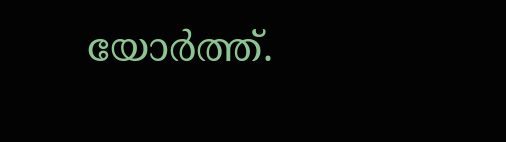യോര്‍ത്ത്.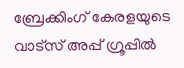ബ്രേക്കിംഗ് കേരളയുടെ വാട്സ് അപ്പ് ഗ്രൂപ്പിൽ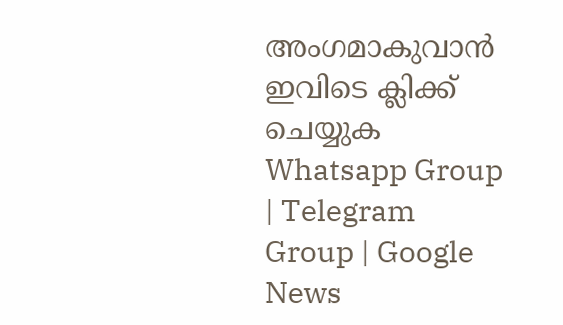അംഗമാകുവാൻ ഇവിടെ ക്ലിക്ക് ചെയ്യുക Whatsapp Group | Telegram Group | Google News